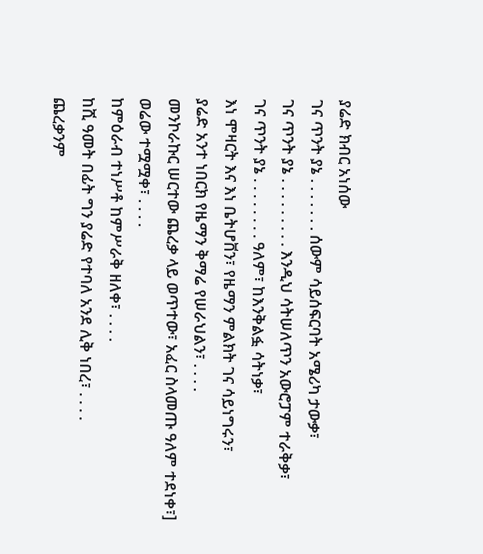ያሬድ ክብር አነሰው
ገና ጥንት ያኔ . . . . . . . ሰውም ሳይሰፍርባት አሜሪካ ታውቃ፣
ገና ጥንት ያኔ . . . . . . . . . እንዲህ ሳትሠለጥን አውሮፓም ተራቅቃ፣
ገና ጥንት ያኔ . . . . . . . . ዓለም፣ ከእንቅልፏ ሳትነቃ፣
እነ ሞዛርት እና እነ ቤትሆቨን፣ የዜማን ምልክት ገና ሳይነግሩን፣
ያሬድ አንተ ነበርክ የዜማን ቅማሬ የሠራህልን፣ . . . .
መንኮራኩር ሠርተው ጨረቃ ላይ ወጥተው፣ አፈር ስላመጡ ዓለም ተደነቀ፣]
ወሬው ተሟሟቀ፣ . . . .
ከምዕራብ ተነሥቶ ከምሥራቅ ዘለቀ፣ . . . .
ከሺ ዓመት በፊት ግን ያሬድ የተባለ አንደ ሊቅ ነበረ፣ . . . .
ጨረቃንም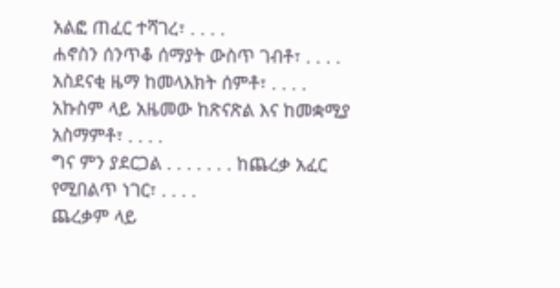አልፎ ጠፈር ተሻገረ፣ . . . .
ሐኖስን ሰንጥቆ ሰማያት ውስጥ ገብቶ፣ . . . .
አስደናቂ ዜማ ከመላእክት ሰምቶ፣ . . . .
አኩስም ላይ አዜመው ከጽናጽል እና ከመቋሚያ አስማምቶ፣ . . . .
ግና ምን ያደርጋል . . . . . . . ከጨረቃ አፈር የሚበልጥ ነገር፣ . . . .
ጨረቃም ላይ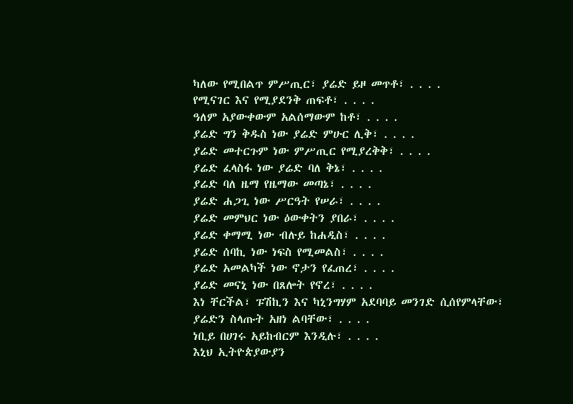ካለው የሚበልጥ ምሥጢር፣ ያሬድ ይዞ መጥቶ፣ . . . .
የሚናገር እና የሚያደንቅ ጠፍቶ፣ . . . .
ዓለም አያውቀውም አልሰማውም ከቶ፣ . . . .
ያሬድ ግን ቅዱስ ነው ያሬድ ምሁር ሊቅ፣ . . . .
ያሬድ መተርጉም ነው ምሥጢር የሚያረቅቅ፣ . . . .
ያሬድ ፈላስፋ ነው ያሬድ ባለ ቅኔ፣ . . . .
ያሬድ ባለ ዜማ የዜማው መጣኔ፣ . . . .
ያሬድ ሐጋጊ ነው ሥርዓት የሠራ፣ . . . .
ያሬድ መምህር ነው ዕውቀትን ያበራ፣ . . . .
ያሬድ ቀማሚ ነው ብሉይ ከሐዲስ፣ . . . .
ያሬድ ሰባኪ ነው ነፍስ የሚመልስ፣ . . . .
ያሬድ አመልካች ነው ኖታን የፈጠረ፣ . . . .
ያሬድ መናኒ ነው በጸሎት የኖረ፣ . . . .
እነ ቸርችል፣ ፑሽኪን እና ካኒንግሃም አደባባይ መንገድ ሲሰየምላቸው፣
ያሬድን ስላጡት አዘነ ልባቸው፣ . . . .
ነቢይ በሀገሩ አይከብርም እንዲሉ፣ . . . .
እኒህ ኢትዮጵያውያን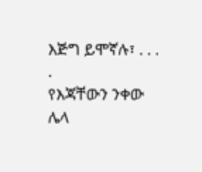እጅግ ይሞኛሉ፣ . . . .
የእጃቸውን ንቀው ሌላ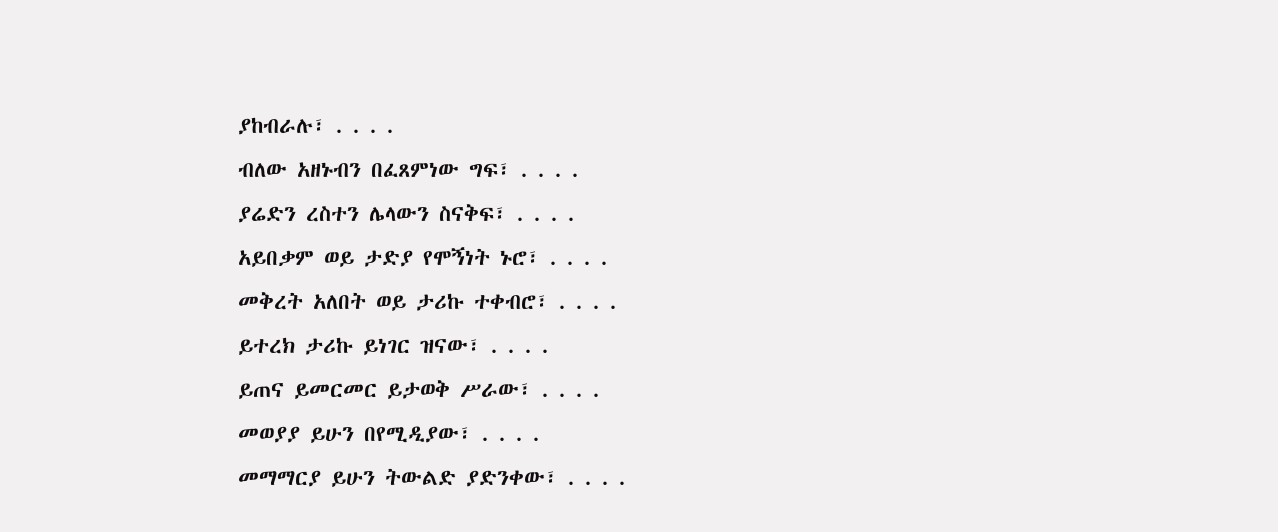ያከብራሉ፣ . . . .
ብለው አዘኑብን በፈጸምነው ግፍ፣ . . . .
ያሬድን ረስተን ሌላውን ስናቅፍ፣ . . . .
አይበቃም ወይ ታድያ የሞኝነት ኑሮ፣ . . . .
መቅረት አለበት ወይ ታሪኩ ተቀብሮ፣ . . . .
ይተረክ ታሪኩ ይነገር ዝናው፣ . . . .
ይጠና ይመርመር ይታወቅ ሥራው፣ . . . .
መወያያ ይሁን በየሚዲያው፣ . . . .
መማማርያ ይሁን ትውልድ ያድንቀው፣ . . . .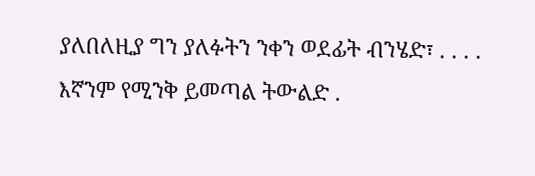ያለበለዚያ ግን ያለፉትን ንቀን ወደፊት ብንሄድ፣ . . . .
እኛንም የሚንቅ ይመጣል ትውልድ .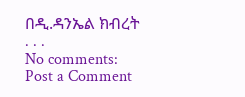በዲ.ዳንኤል ክብረት
. . .
No comments:
Post a Comment